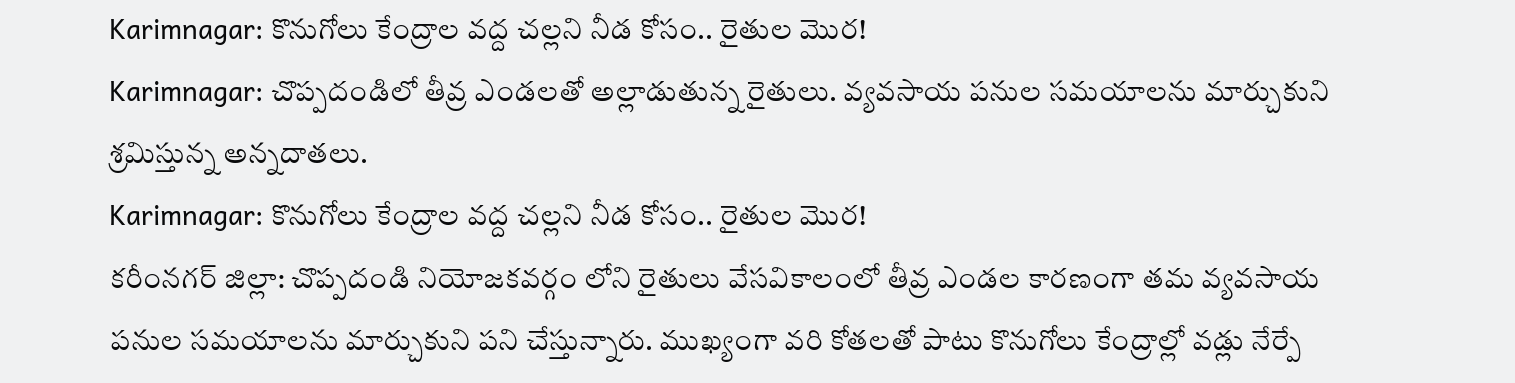Karimnagar: కొనుగోలు కేంద్రాల వద్ద చల్లని నీడ కోసం.. రైతుల మొర!
Karimnagar: చొప్పదండిలో తీవ్ర ఎండలతో అల్లాడుతున్న రైతులు. వ్యవసాయ పనుల సమయాలను మార్చుకుని శ్రమిస్తున్న అన్నదాతలు.
Karimnagar: కొనుగోలు కేంద్రాల వద్ద చల్లని నీడ కోసం.. రైతుల మొర!
కరీంనగర్ జిల్లా: చొప్పదండి నియోజకవర్గం లోని రైతులు వేసవికాలంలో తీవ్ర ఎండల కారణంగా తమ వ్యవసాయ పనుల సమయాలను మార్చుకుని పని చేస్తున్నారు. ముఖ్యంగా వరి కోతలతో పాటు కొనుగోలు కేంద్రాల్లో వడ్లు నేర్పే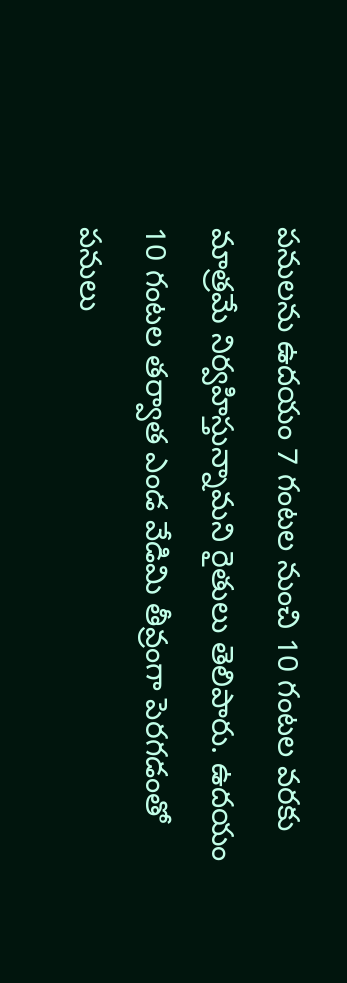పనులను ఉదయం 7 గంటల నుంచి 10 గంటల వరకు మాత్రమే నిర్వహిస్తున్నామని రైతులు తెలిపారు. ఉదయం 10 గంటల తర్వాత ఎండ వేడిమి తీవ్రంగా పెరగడంతో పనులు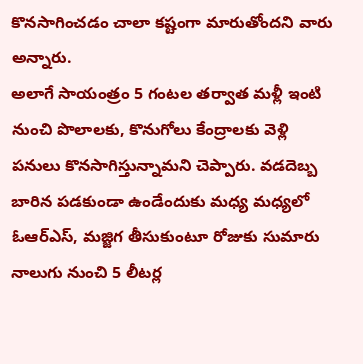కొనసాగించడం చాలా కష్టంగా మారుతోందని వారు అన్నారు.
అలాగే సాయంత్రం 5 గంటల తర్వాత మళ్లీ ఇంటి నుంచి పొలాలకు, కొనుగోలు కేంద్రాలకు వెళ్లి పనులు కొనసాగిస్తున్నామని చెప్పారు. వడదెబ్బ బారిన పడకుండా ఉండేందుకు మధ్య మధ్యలో ఓఆర్ఎస్, మజ్జిగ తీసుకుంటూ రోజుకు సుమారు నాలుగు నుంచి 5 లీటర్ల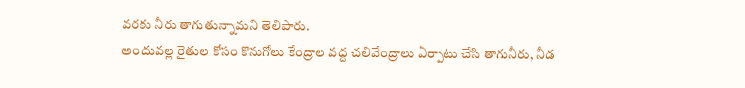వరకు నీరు తాగుతున్నామని తెలిపారు.
అందువల్ల రైతుల కోసం కొనుగోలు కేంద్రాల వద్ద చలివేంద్రాలు ఏర్పాటు చేసి తాగునీరు, నీడ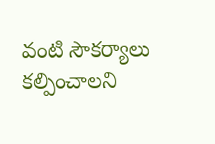వంటి సౌకర్యాలు కల్పించాలని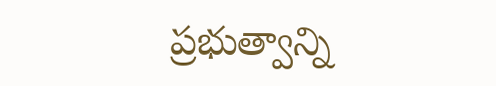ప్రభుత్వాన్ని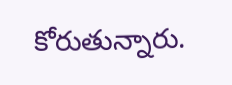కోరుతున్నారు.